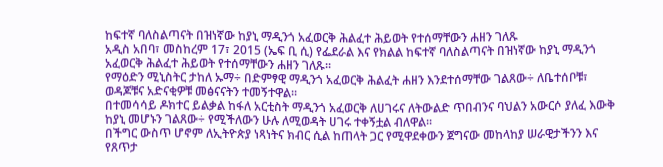ከፍተኛ ባለስልጣናት በዝነኛው ከያኒ ማዲንጎ አፈወርቅ ሕልፈተ ሕይወት የተሰማቸውን ሐዘን ገለጹ
አዲስ አበባ፣ መስከረም 17፣ 2015 (ኤፍ ቢ ሲ) የፌደራል እና የክልል ከፍተኛ ባለስልጣናት በዝነኛው ከያኒ ማዲንጎ አፈወርቅ ሕልፈተ ሕይወት የተሰማቸውን ሐዘን ገለጹ፡፡
የማዕድን ሚኒስትር ታከለ ኡማ÷ በድምፃዊ ማዲንጎ አፈወርቅ ሕልፈት ሐዘን እንደተሰማቸው ገልጸው÷ ለቤተሰቦቹ፣ ወዳጆቹና አድናቂዎቹ መፅናናትን ተመኝተዋል፡፡
በተመሳሳይ ዶክተር ይልቃል ከፋለ አርቲስት ማዲንጎ አፈወርቅ ለሀገሩና ለትውልድ ጥበብንና ባህልን አውርሶ ያለፈ እውቅ ከያኒ መሆኑን ገልጸው÷ የሚችለውን ሁሉ ለሚወዳት ሀገሩ ተቀኝቷል ብለዋል፡፡
በችግር ውስጥ ሆኖም ለኢትዮጵያ ነጻነትና ክብር ሲል ከጠላት ጋር የሚዋደቀውን ጀግናው መከላከያ ሠራዊታችንን እና የጸጥታ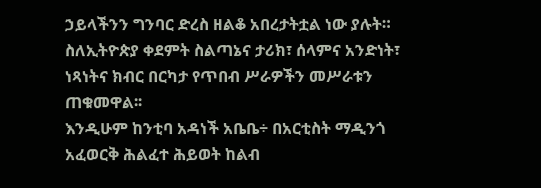ኃይላችንን ግንባር ድረስ ዘልቆ አበረታትቷል ነው ያሉት።
ስለኢትዮጵያ ቀደምት ስልጣኔና ታሪክ፣ ሰላምና አንድነት፣ ነጻነትና ክብር በርካታ የጥበብ ሥራዎችን መሥራቱን ጠቁመዋል፡፡
እንዲሁም ከንቲባ አዳነች አቤቤ÷ በአርቲስት ማዲንጎ አፈወርቅ ሕልፈተ ሕይወት ከልብ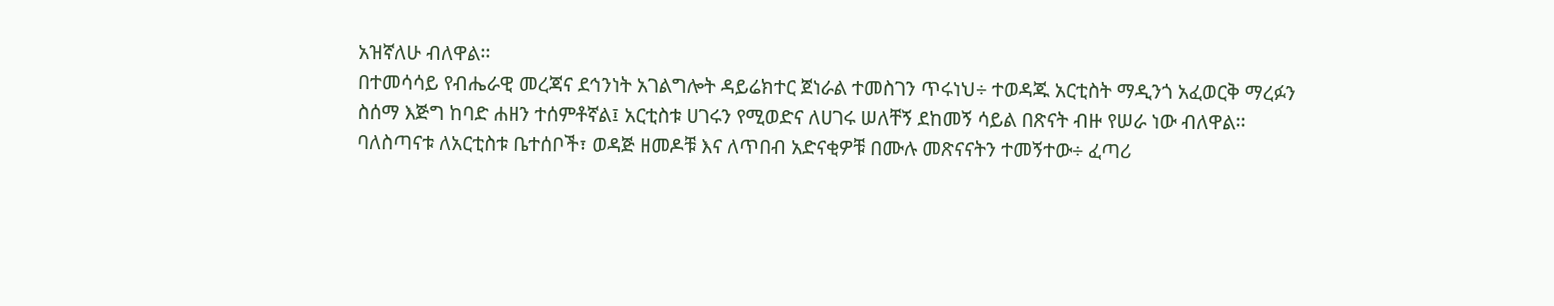አዝኛለሁ ብለዋል፡፡
በተመሳሳይ የብሔራዊ መረጃና ደኅንነት አገልግሎት ዳይሬክተር ጀነራል ተመስገን ጥሩነህ÷ ተወዳጁ አርቲስት ማዲንጎ አፈወርቅ ማረፉን ስሰማ እጅግ ከባድ ሐዘን ተሰምቶኛል፤ አርቲስቱ ሀገሩን የሚወድና ለሀገሩ ሠለቸኝ ደከመኝ ሳይል በጽናት ብዙ የሠራ ነው ብለዋል፡፡
ባለስጣናቱ ለአርቲስቱ ቤተሰቦች፣ ወዳጅ ዘመዶቹ እና ለጥበብ አድናቂዎቹ በሙሉ መጽናናትን ተመኝተው÷ ፈጣሪ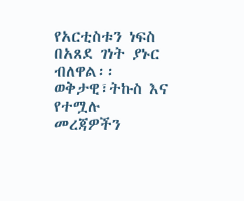የአርቲስቱን ነፍስ በአጸደ ገነት ያኑር ብለዋል፡፡
ወቅታዊ፣ትኩስ እና የተሟሉ መረጃዎችን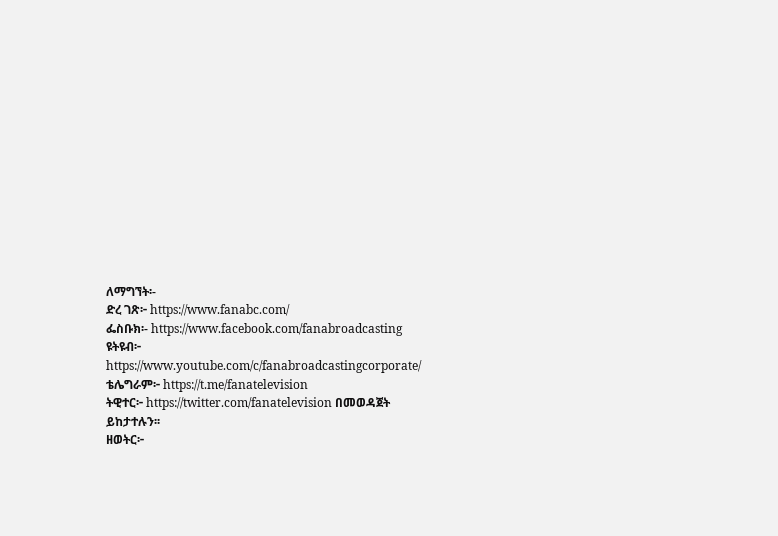ለማግኘት፡-
ድረ ገጽ፦ https://www.fanabc.com/
ፌስቡክ፡- https://www.facebook.com/fanabroadcasting
ዩትዩብ፦ https://www.youtube.com/c/fanabroadcastingcorporate/
ቴሌግራም፦ https://t.me/fanatelevision
ትዊተር፦ https://twitter.com/fanatelevision በመወዳጀት ይከታተሉን፡፡
ዘወትር፦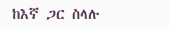ከእኛ ጋር ስላሉ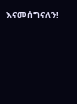እናመሰግናለን!